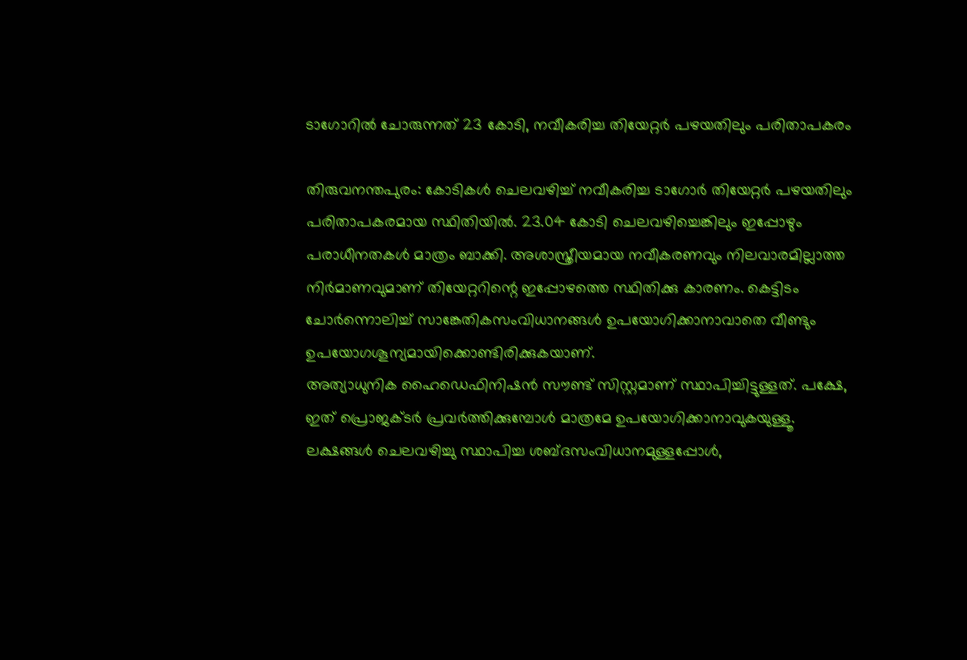ടാഗോറിൽ ചോരുന്നത് 23 കോടി, നവീകരിച്ച തിയേറ്റർ പഴയതിലും പരിതാപകരം

തിരുവനന്തപുരം: കോടികൾ ചെലവഴിച്ച് നവീകരിച്ച ടാഗോർ തിയേറ്റർ പഴയതിലും പരിതാപകരമായ സ്ഥിതിയിൽ. 23.04 കോടി ചെലവഴിച്ചെങ്കിലും ഇപ്പോഴും പരാധീനതകൾ മാത്രം ബാക്കി. അശാസ്ത്രീയമായ നവീകരണവും നിലവാരമില്ലാത്ത നിർമാണവുമാണ് തിയേറ്ററിന്റെ ഇപ്പോഴത്തെ സ്ഥിതിക്കു കാരണം. കെട്ടിടം ചോർന്നൊലിച്ച് സാങ്കേതികസംവിധാനങ്ങൾ ഉപയോഗിക്കാനാവാതെ വീണ്ടും ഉപയോഗശൂന്യമായിക്കൊണ്ടിരിക്കുകയാണ്.
അത്യാധുനിക ഹൈഡെഫിനിഷൻ സൗണ്ട് സിസ്റ്റമാണ് സ്ഥാപിച്ചിട്ടുള്ളത്. പക്ഷേ, ഇത് പ്രൊജക്ടർ പ്രവർത്തിക്കുമ്പോൾ മാത്രമേ ഉപയോഗിക്കാനാവുകയുള്ളൂ. ലക്ഷങ്ങൾ ചെലവഴിച്ചു സ്ഥാപിച്ച ശബ്ദസംവിധാനമുള്ളപ്പോൾ,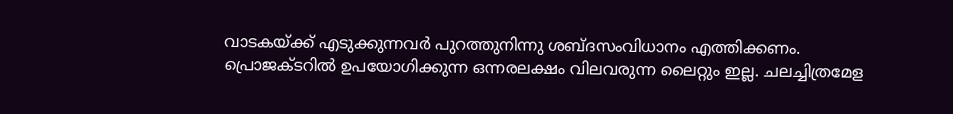വാടകയ്ക്ക് എടുക്കുന്നവർ പുറത്തുനിന്നു ശബ്ദസംവിധാനം എത്തിക്കണം. പ്രൊജക്ടറിൽ ഉപയോഗിക്കുന്ന ഒന്നരലക്ഷം വിലവരുന്ന ലൈറ്റും ഇല്ല. ചലച്ചിത്രമേള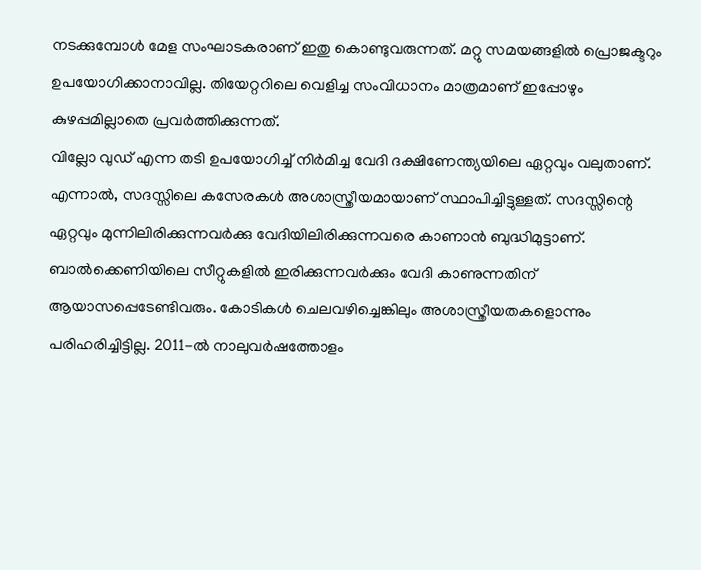നടക്കുമ്പോൾ മേള സംഘാടകരാണ് ഇതു കൊണ്ടുവരുന്നത്. മറ്റു സമയങ്ങളിൽ പ്രൊജക്ടറും ഉപയോഗിക്കാനാവില്ല. തിയേറ്ററിലെ വെളിച്ച സംവിധാനം മാത്രമാണ് ഇപ്പോഴും കുഴപ്പമില്ലാതെ പ്രവർത്തിക്കുന്നത്.
വില്ലോ വുഡ് എന്ന തടി ഉപയോഗിച്ച് നിർമിച്ച വേദി ദക്ഷിണേന്ത്യയിലെ ഏറ്റവും വലുതാണ്. എന്നാൽ, സദസ്സിലെ കസേരകൾ അശാസ്ത്രീയമായാണ് സ്ഥാപിച്ചിട്ടുള്ളത്. സദസ്സിന്റെ ഏറ്റവും മുന്നിലിരിക്കുന്നവർക്കു വേദിയിലിരിക്കുന്നവരെ കാണാൻ ബുദ്ധിമുട്ടാണ്.
ബാൽക്കെണിയിലെ സീറ്റുകളിൽ ഇരിക്കുന്നവർക്കും വേദി കാണുന്നതിന് ആയാസപ്പെടേണ്ടിവരും. കോടികൾ ചെലവഴിച്ചെങ്കിലും അശാസ്ത്രീയതകളൊന്നും പരിഹരിച്ചിട്ടില്ല. 2011-ൽ നാലുവർഷത്തോളം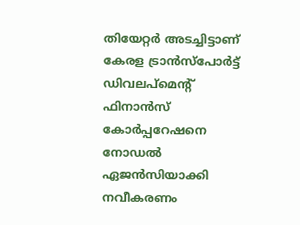തിയേറ്റർ അടച്ചിട്ടാണ് കേരള ട്രാൻസ്പോർട്ട് ഡിവലപ്മെന്റ് ഫിനാൻസ് കോർപ്പറേഷനെ നോഡൽ ഏജൻസിയാക്കി നവീകരണം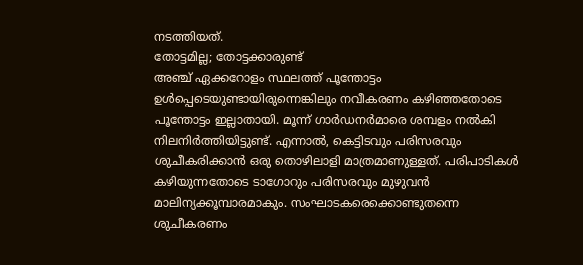നടത്തിയത്.
തോട്ടമില്ല; തോട്ടക്കാരുണ്ട്
അഞ്ച് ഏക്കറോളം സ്ഥലത്ത് പൂന്തോട്ടം ഉൾപ്പെടെയുണ്ടായിരുന്നെങ്കിലും നവീകരണം കഴിഞ്ഞതോടെ പൂന്തോട്ടം ഇല്ലാതായി. മൂന്ന് ഗാർഡനർമാരെ ശമ്പളം നൽകി നിലനിർത്തിയിട്ടുണ്ട്. എന്നാൽ, കെട്ടിടവും പരിസരവും ശുചീകരിക്കാൻ ഒരു തൊഴിലാളി മാത്രമാണുള്ളത്. പരിപാടികൾ കഴിയുന്നതോടെ ടാഗോറും പരിസരവും മുഴുവൻ മാലിന്യക്കൂമ്പാരമാകും. സംഘാടകരെക്കൊണ്ടുതന്നെ ശുചീകരണം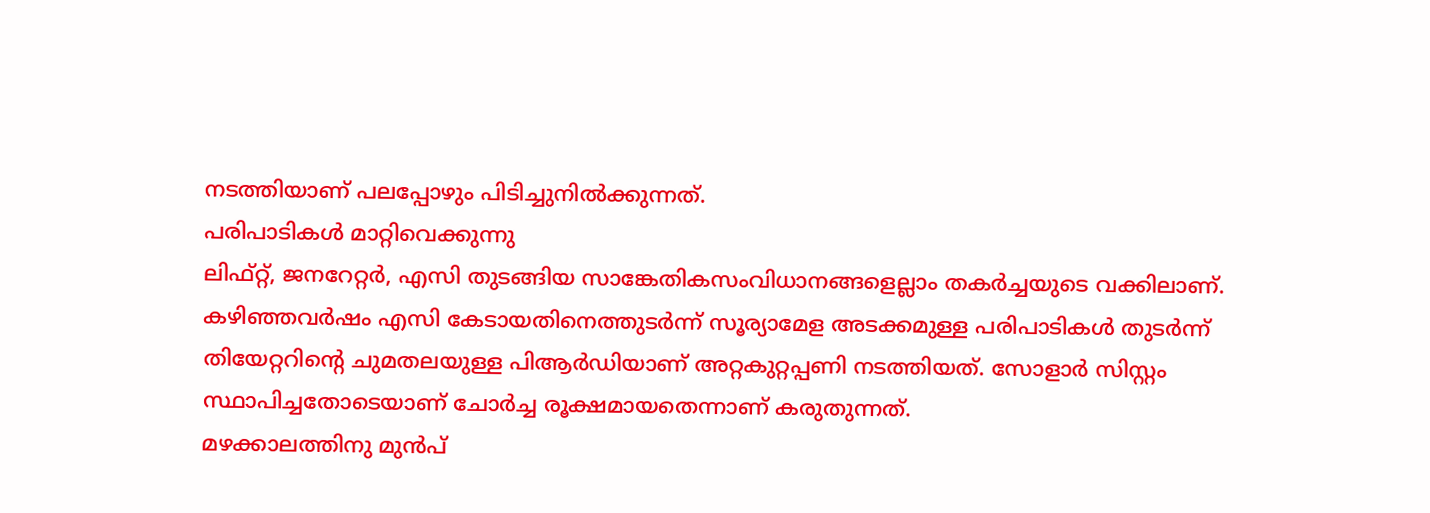നടത്തിയാണ് പലപ്പോഴും പിടിച്ചുനിൽക്കുന്നത്.
പരിപാടികൾ മാറ്റിവെക്കുന്നു
ലിഫ്റ്റ്, ജനറേറ്റർ, എസി തുടങ്ങിയ സാങ്കേതികസംവിധാനങ്ങളെല്ലാം തകർച്ചയുടെ വക്കിലാണ്.
കഴിഞ്ഞവർഷം എസി കേടായതിനെത്തുടർന്ന് സൂര്യാമേള അടക്കമുള്ള പരിപാടികൾ തുടർന്ന് തിയേറ്ററിന്റെ ചുമതലയുള്ള പിആർഡിയാണ് അറ്റകുറ്റപ്പണി നടത്തിയത്. സോളാർ സിസ്റ്റം സ്ഥാപിച്ചതോടെയാണ് ചോർച്ച രൂക്ഷമായതെന്നാണ് കരുതുന്നത്.
മഴക്കാലത്തിനു മുൻപ്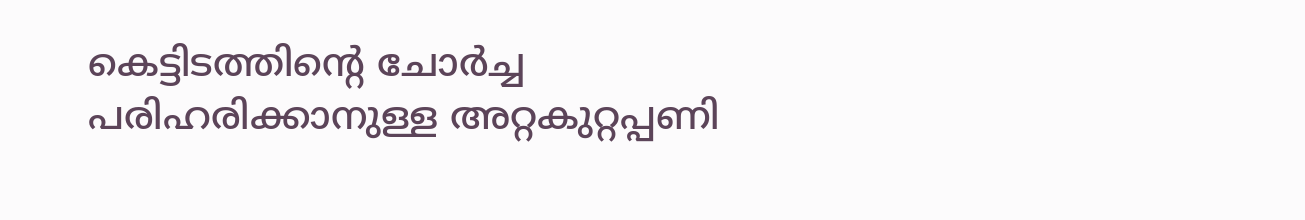കെട്ടിടത്തിന്റെ ചോർച്ച പരിഹരിക്കാനുള്ള അറ്റകുറ്റപ്പണി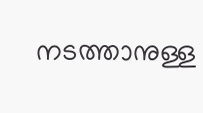നടത്താനുള്ള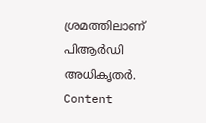ശ്രമത്തിലാണ് പിആർഡി അധികൃതർ.
Content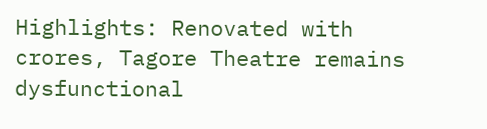Highlights: Renovated with crores, Tagore Theatre remains dysfunctional